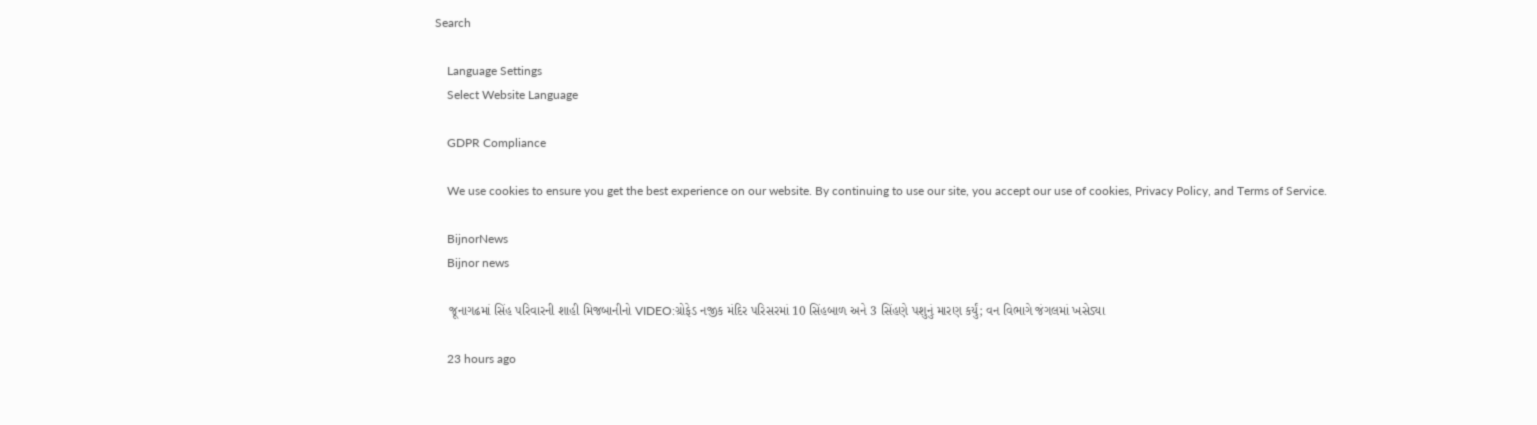Search

    Language Settings
    Select Website Language

    GDPR Compliance

    We use cookies to ensure you get the best experience on our website. By continuing to use our site, you accept our use of cookies, Privacy Policy, and Terms of Service.

    BijnorNews
    Bijnor news

    જૂનાગઢમાં સિંહ પરિવારની શાહી મિજબાનીનો VIDEO:ગ્રોફેડ નજીક મંદિર પરિસરમાં 10 સિંહબાળ અને 3 સિંહણે પશુનું મારણ કર્યું; વન વિભાગે જંગલમાં ખસેડ્યા

    23 hours ago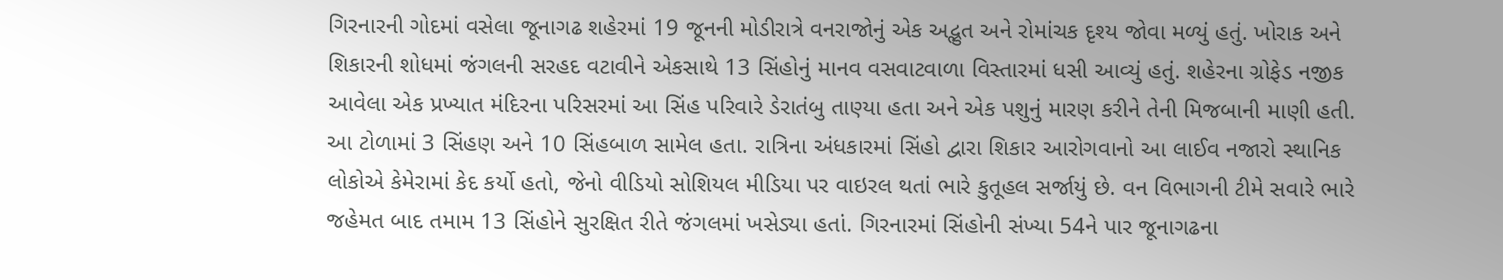ગિરનારની ગોદમાં વસેલા જૂનાગઢ શહેરમાં 19 જૂનની મોડીરાત્રે વનરાજોનું એક અદ્ભુત અને રોમાંચક દૃશ્ય જોવા મળ્યું હતું. ખોરાક અને શિકારની શોધમાં જંગલની સરહદ વટાવીને એકસાથે 13 સિંહોનું માનવ વસવાટવાળા વિસ્તારમાં ધસી આવ્યું હતું. શહેરના ગ્રોફેડ નજીક આવેલા એક પ્રખ્યાત મંદિરના પરિસરમાં આ સિંહ પરિવારે ડેરાતંબુ તાણ્યા હતા અને એક પશુનું મારણ કરીને તેની મિજબાની માણી હતી. આ ટોળામાં 3 સિંહણ અને 10 સિંહબાળ સામેલ હતા. રાત્રિના અંધકારમાં સિંહો દ્વારા શિકાર આરોગવાનો આ લાઈવ નજારો સ્થાનિક લોકોએ કેમેરામાં કેદ કર્યો હતો, જેનો વીડિયો સોશિયલ મીડિયા પર વાઇરલ થતાં ભારે કુતૂહલ સર્જાયું છે. વન વિભાગની ટીમે સવારે ભારે જહેમત બાદ તમામ 13 સિંહોને સુરક્ષિત રીતે જંગલમાં ખસેડ્યા હતાં. ગિરનારમાં સિંહોની સંખ્યા 54ને પાર જૂનાગઢના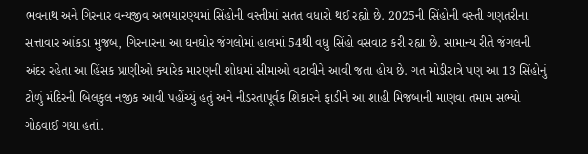ભવનાથ અને ગિરનાર વન્યજીવ અભયારણ્યમાં સિંહોની વસ્તીમાં સતત વધારો થઈ રહ્યો છે. 2025ની સિંહોની વસ્તી ગણતરીના સત્તાવાર આંકડા મુજબ, ગિરનારના આ ઘનઘોર જંગલોમાં હાલમાં 54થી વધુ સિંહો વસવાટ કરી રહ્યા છે. સામાન્ય રીતે જંગલની અંદર રહેતા આ હિંસક પ્રાણીઓ ક્યારેક મારણની શોધમાં સીમાઓ વટાવીને આવી જતા હોય છે. ગત મોડીરાત્રે પણ આ 13 સિંહોનું ટોળું મંદિરની બિલકુલ નજીક આવી પહોંચ્યું હતું અને નીડરતાપૂર્વક શિકારને ફાડીને આ શાહી મિજબાની માણવા તમામ સભ્યો ગોઠવાઈ ગયા હતાં.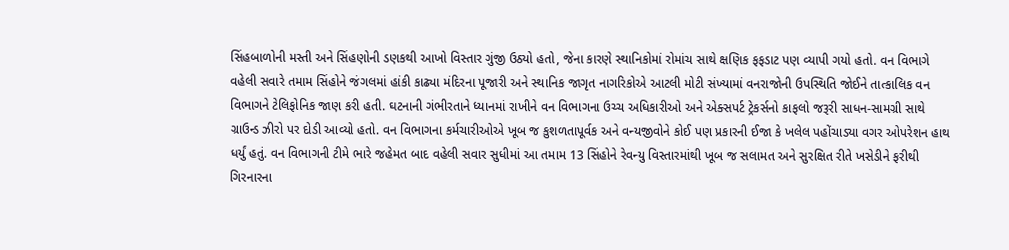સિંહબાળોની મસ્તી અને સિંહણોની ડણકથી આખો વિસ્તાર ગુંજી ઉઠ્યો હતો, જેના કારણે સ્થાનિકોમાં રોમાંચ સાથે ક્ષણિક ફફડાટ પણ વ્યાપી ગયો હતો. વન વિભાગે વહેલી સવારે તમામ સિંહોને જંગલમાં હાંકી કાઢ્યા મંદિરના પૂજારી અને સ્થાનિક જાગૃત નાગરિકોએ આટલી મોટી સંખ્યામાં વનરાજોની ઉપસ્થિતિ જોઈને તાત્કાલિક વન વિભાગને ટેલિફોનિક જાણ કરી હતી. ઘટનાની ગંભીરતાને ધ્યાનમાં રાખીને વન વિભાગના ઉચ્ચ અધિકારીઓ અને એક્સપર્ટ ટ્રેકર્સનો કાફલો જરૂરી સાધન-સામગ્રી સાથે ગ્રાઉન્ડ ઝીરો પર દોડી આવ્યો હતો. વન વિભાગના કર્મચારીઓએ ખૂબ જ કુશળતાપૂર્વક અને વન્યજીવોને કોઈ પણ પ્રકારની ઈજા કે ખલેલ પહોંચાડ્યા વગર ઓપરેશન હાથ ધર્યું હતું. વન વિભાગની ટીમે ભારે જહેમત બાદ વહેલી સવાર સુધીમાં આ તમામ 13 સિંહોને રેવન્યુ વિસ્તારમાંથી ખૂબ જ સલામત અને સુરક્ષિત રીતે ખસેડીને ફરીથી ગિરનારના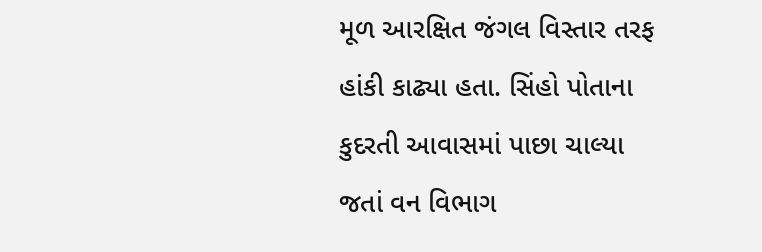મૂળ આરક્ષિત જંગલ વિસ્તાર તરફ હાંકી કાઢ્યા હતા. સિંહો પોતાના કુદરતી આવાસમાં પાછા ચાલ્યા જતાં વન વિભાગ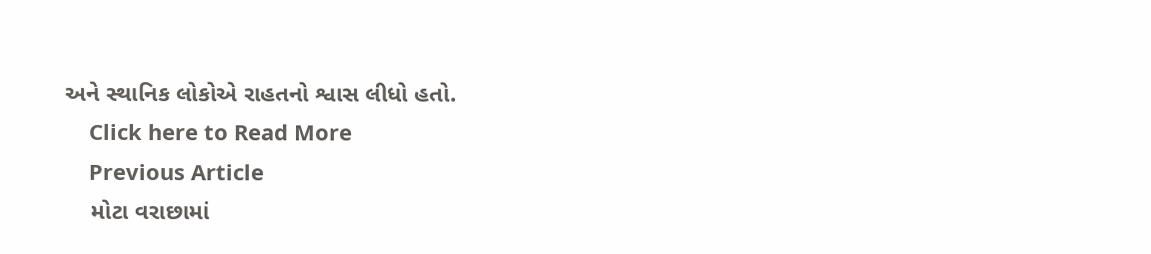અને સ્થાનિક લોકોએ રાહતનો શ્વાસ લીધો હતો.
    Click here to Read More
    Previous Article
    મોટા વરાછામાં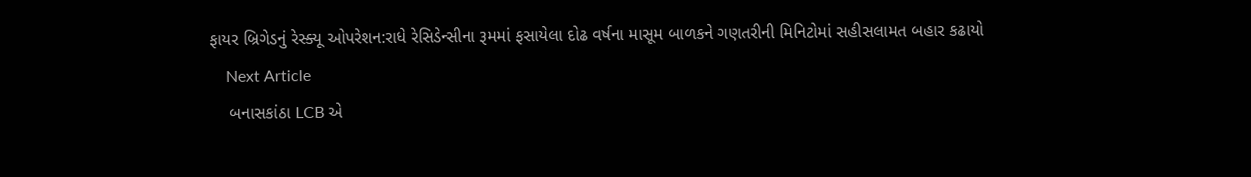ફાયર બ્રિગેડનું રેસ્ક્યૂ ઓપરેશન:રાધે રેસિડેન્સીના રૂમમાં ફસાયેલા દોઢ વર્ષના માસૂમ બાળકને ગણતરીની મિનિટોમાં સહીસલામત બહાર કઢાયો
    Next Article
    બનાસકાંઠા LCB એ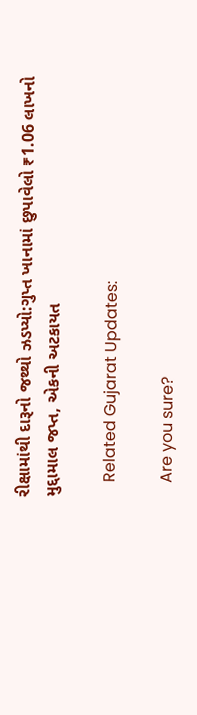રીક્ષામાંથી દારૂનો જથ્થો ઝડપ્યો:ગુપ્ત ખાનામાં છુપાવેલો ₹1.06 લાખનો મુદ્દામાલ જપ્ત, એકની અટકાયત

    Related Gujarat Updates:

    Are you sure?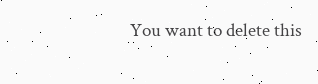You want to delete this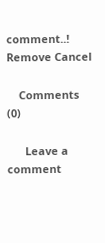comment..! Remove Cancel

    Comments (0)

      Leave a comment